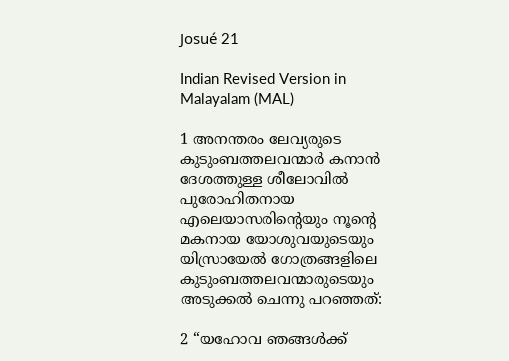Josué 21

Indian Revised Version in Malayalam (MAL)

1 അനന്തരം ലേവ്യരുടെ കുടുംബത്തലവന്മാർ കനാൻ ദേശത്തുള്ള ശീലോവിൽ പുരോഹിതനായ എലെയാസരിന്‍റെയും നൂന്‍റെ മകനായ യോശുവയുടെയും യിസ്രായേൽ ഗോത്രങ്ങളിലെ കുടുംബത്തലവന്മാരുടെയും അടുക്കൽ ചെന്നു പറഞ്ഞത്:

2 “യഹോവ ഞങ്ങൾക്ക്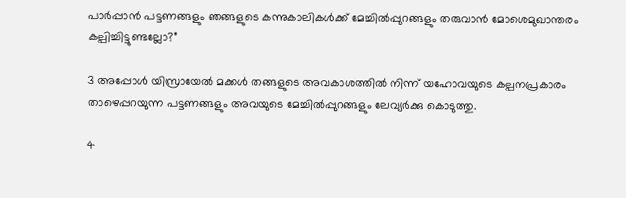പാർപ്പാൻ പട്ടണങ്ങളും ഞങ്ങളുടെ കന്നുകാലികൾക്ക് മേച്ചിൽപ്പുറങ്ങളും തരുവാൻ മോശെമുഖാന്തരം കല്പിച്ചിട്ടുണ്ടല്ലോ?”

3 അപ്പോൾ യിസ്രായേൽ മക്കൾ തങ്ങളുടെ അവകാശത്തിൽ നിന്ന് യഹോവയുടെ കല്പനപ്രകാരം താഴെപ്പറയുന്ന പട്ടണങ്ങളും അവയുടെ മേച്ചിൽപ്പുറങ്ങളും ലേവ്യർക്കു കൊടുത്തു.

4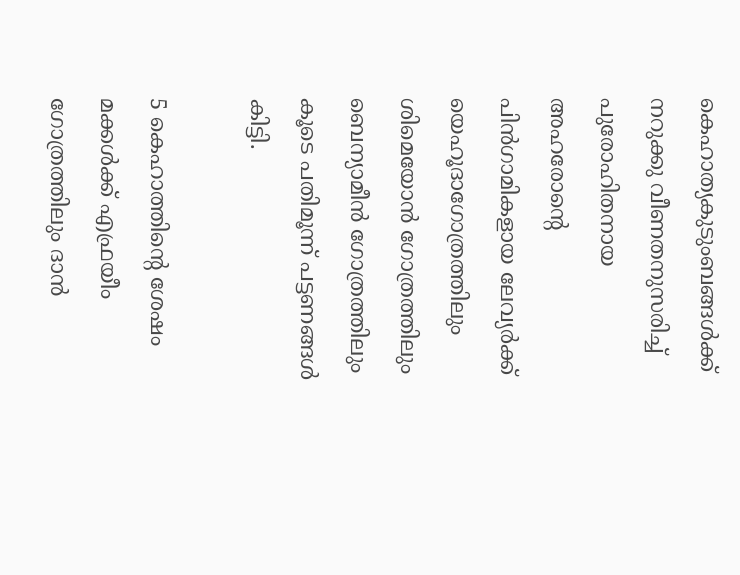കെഹാത്യകുടുംബങ്ങൾക്ക് നറുക്കു വീണതനുസരിച്ച് പുരോഹിതനായ അഹരോന്‍റെ പിൻഗാമികളായ ലേവ്യർക്ക് യെഹൂദാഗോത്രത്തിലും ശിമെയോൻ ഗോത്രത്തിലും ബെന്യാമീൻ ഗോത്രത്തിലും കൂടെ പതിമൂന്ന് പട്ടണങ്ങൾ കിട്ടി.

5 കെഹാത്തിന്‍റെ ശേഷം മക്കൾക്ക് എഫ്രയീം ഗോത്രത്തിലും ദാൻ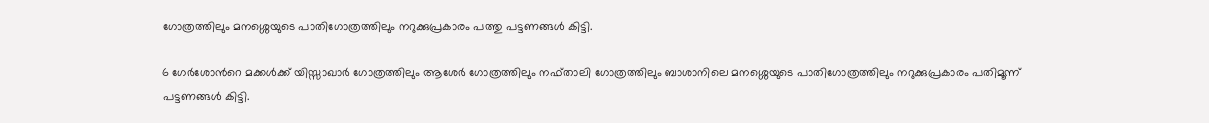ഗോത്രത്തിലും മനശ്ശെയുടെ പാതിഗോത്രത്തിലും നറുക്കുപ്രകാരം പത്തു പട്ടണങ്ങൾ കിട്ടി.

6 ഗേർശോന്‍റെ മക്കൾക്ക് യിസ്സാഖാർ ഗോത്രത്തിലും ആശേർ ഗോത്രത്തിലും നഫ്താലി ഗോത്രത്തിലും ബാശാനിലെ മനശ്ശെയുടെ പാതിഗോത്രത്തിലും നറുക്കുപ്രകാരം പതിമൂന്ന് പട്ടണങ്ങൾ കിട്ടി.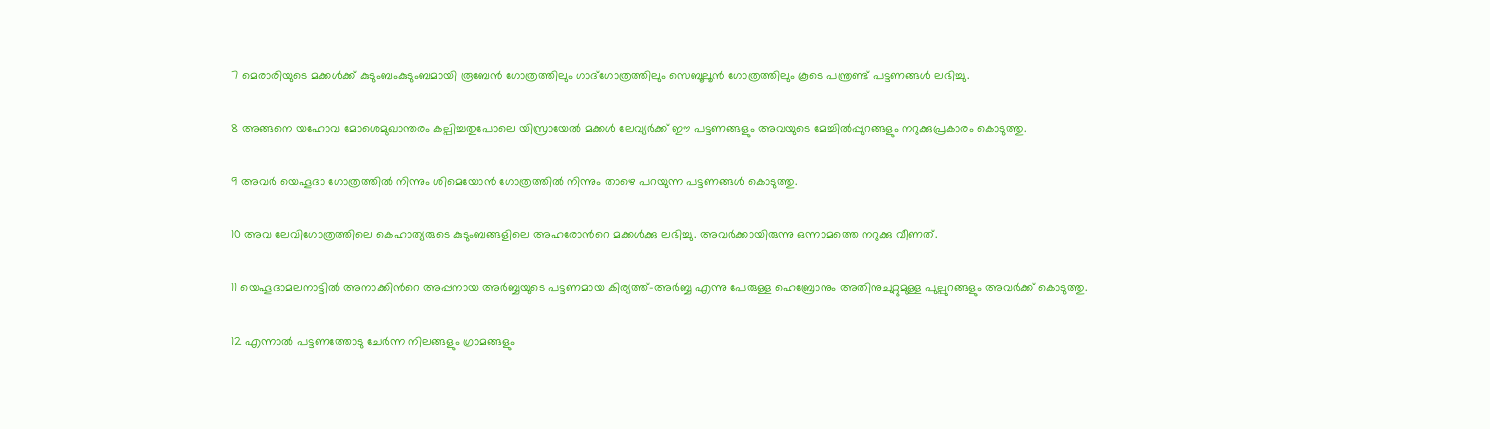7 മെരാരിയുടെ മക്കൾക്ക് കുടുംബംകുടുംബമായി രൂബേൻ ഗോത്രത്തിലും ഗാദ്ഗോത്രത്തിലും സെബൂലൂൻ ഗോത്രത്തിലും കൂടെ പന്ത്രണ്ട് പട്ടണങ്ങൾ ലഭിച്ചു.

8 അങ്ങനെ യഹോവ മോശെമുഖാന്തരം കല്പിച്ചതുപോലെ യിസ്രായേൽ മക്കൾ ലേവ്യർക്ക് ഈ പട്ടണങ്ങളും അവയുടെ മേച്ചിൽപ്പുറങ്ങളും നറുക്കുപ്രകാരം കൊടുത്തു.

9 അവർ യെഹൂദാ ഗോത്രത്തിൽ നിന്നും ശിമെയോൻ ഗോത്രത്തിൽ നിന്നും താഴെ പറയുന്ന പട്ടണങ്ങൾ കൊടുത്തു.

10 അവ ലേവിഗോത്രത്തിലെ കെഹാത്യരുടെ കുടുംബങ്ങളിലെ അഹരോന്‍റെ മക്കൾക്കു ലഭിച്ചു. അവർക്കായിരുന്നു ഒന്നാമത്തെ നറുക്കു വീണത്.

11 യെഹൂദാമലനാട്ടിൽ അനാക്കിന്‍റെ അപ്പനായ അർബ്ബയുടെ പട്ടണമായ കിര്യത്ത്-അർബ്ബ എന്നു പേരുള്ള ഹെബ്രോനും അതിനുചുറ്റുമുള്ള പുല്പുറങ്ങളും അവർക്ക് കൊടുത്തു.

12 എന്നാൽ പട്ടണത്തോടു ചേർന്ന നിലങ്ങളും ഗ്രാമങ്ങളും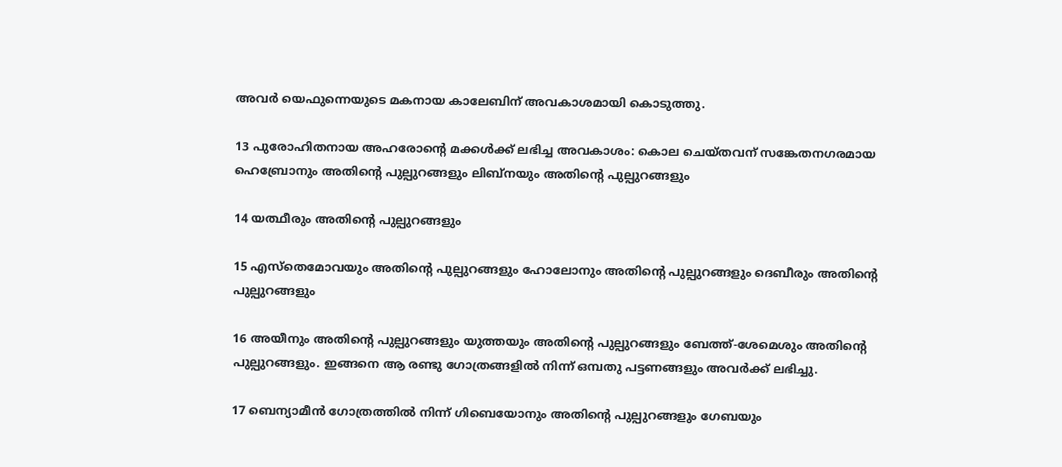അവർ യെഫുന്നെയുടെ മകനായ കാലേബിന് അവകാശമായി കൊടുത്തു.

13 പുരോഹിതനായ അഹരോന്‍റെ മക്കൾക്ക് ലഭിച്ച അവകാശം: കൊല ചെയ്തവന് സങ്കേതനഗരമായ ഹെബ്രോനും അതിന്‍റെ പുല്പുറങ്ങളും ലിബ്നയും അതിന്‍റെ പുല്പുറങ്ങളും

14 യത്ഥീരും അതിന്‍റെ പുല്പുറങ്ങളും

15 എസ്തെമോവയും അതിന്‍റെ പുല്പുറങ്ങളും ഹോലോനും അതിന്‍റെ പുല്പുറങ്ങളും ദെബീരും അതിന്‍റെ പുല്പുറങ്ങളും

16 അയീനും അതിന്‍റെ പുല്പുറങ്ങളും യുത്തയും അതിന്‍റെ പുല്പുറങ്ങളും ബേത്ത്-ശേമെശും അതിന്‍റെ പുല്പുറങ്ങളും. ഇങ്ങനെ ആ രണ്ടു ഗോത്രങ്ങളിൽ നിന്ന് ഒമ്പതു പട്ടണങ്ങളും അവർക്ക് ലഭിച്ചു.

17 ബെന്യാമീൻ ഗോത്രത്തിൽ നിന്ന് ഗിബെയോനും അതിന്‍റെ പുല്പുറങ്ങളും ഗേബയും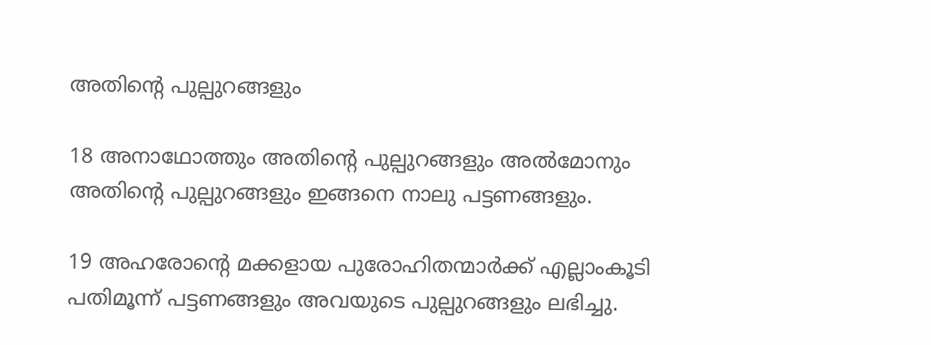അതിന്‍റെ പുല്പുറങ്ങളും

18 അനാഥോത്തും അതിന്‍റെ പുല്പുറങ്ങളും അൽമോനും അതിന്‍റെ പുല്പുറങ്ങളും ഇങ്ങനെ നാലു പട്ടണങ്ങളും.

19 അഹരോന്‍റെ മക്കളായ പുരോഹിതന്മാർക്ക് എല്ലാംകൂടി പതിമൂന്ന് പട്ടണങ്ങളും അവയുടെ പുല്പുറങ്ങളും ലഭിച്ചു.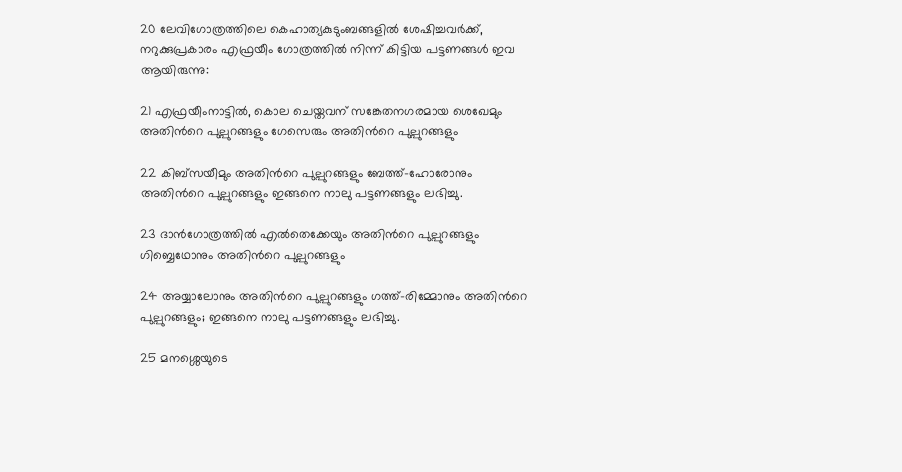20 ലേവിഗോത്രത്തിലെ കെഹാത്യകുടുംബങ്ങളിൽ ശേഷിച്ചവർക്ക്, നറുക്കുപ്രകാരം എഫ്രയീം ഗോത്രത്തിൽ നിന്ന് കിട്ടിയ പട്ടണങ്ങൾ ഇവ ആയിരുന്നു:

21 എഫ്രയീംനാട്ടിൽ, കൊല ചെയ്തവന് സങ്കേതനഗരമായ ശെഖേമും അതിന്‍റെ പുല്പുറങ്ങളും ഗേസെരും അതിന്‍റെ പുല്പുറങ്ങളും

22 കിബ്സയീമും അതിന്‍റെ പുല്പുറങ്ങളും ബേത്ത്-ഹോരോനും അതിന്‍റെ പുല്പുറങ്ങളും ഇങ്ങനെ നാലു പട്ടണങ്ങളും ലഭിച്ചു.

23 ദാൻഗോത്രത്തിൽ എൽതെക്കേയും അതിന്‍റെ പുല്പുറങ്ങളും ഗിബ്ബെഥോനും അതിന്‍റെ പുല്പുറങ്ങളും

24 അയ്യാലോനും അതിന്‍റെ പുല്പുറങ്ങളും ഗത്ത്-രിമ്മോനും അതിന്‍റെ പുല്പുറങ്ങളും; ഇങ്ങനെ നാലു പട്ടണങ്ങളും ലഭിച്ചു.

25 മനശ്ശെയുടെ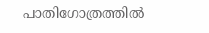പാതിഗോത്രത്തിൽ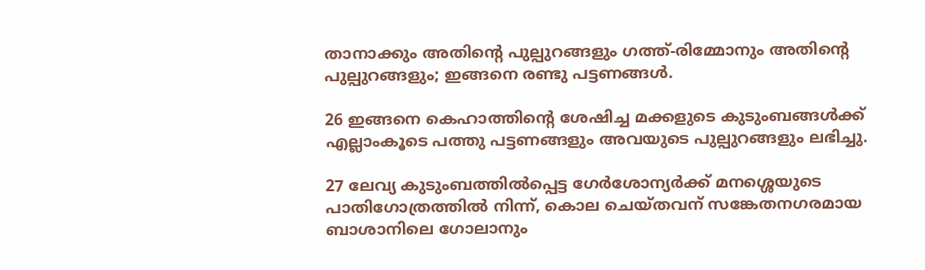താനാക്കും അതിന്‍റെ പുല്പുറങ്ങളും ഗത്ത്-രിമ്മോനും അതിന്‍റെ പുല്പുറങ്ങളും; ഇങ്ങനെ രണ്ടു പട്ടണങ്ങൾ.

26 ഇങ്ങനെ കെഹാത്തിന്‍റെ ശേഷിച്ച മക്കളുടെ കുടുംബങ്ങൾക്ക് എല്ലാംകൂടെ പത്തു പട്ടണങ്ങളും അവയുടെ പുല്പുറങ്ങളും ലഭിച്ചു.

27 ലേവ്യ കുടുംബത്തിൽപ്പെട്ട ഗേർശോന്യർക്ക് മനശ്ശെയുടെ പാതിഗോത്രത്തിൽ നിന്ന്, കൊല ചെയ്തവന് സങ്കേതനഗരമായ ബാശാനിലെ ഗോലാനും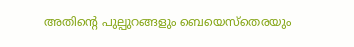അതിന്‍റെ പുല്പുറങ്ങളും ബെയെസ്തെരയും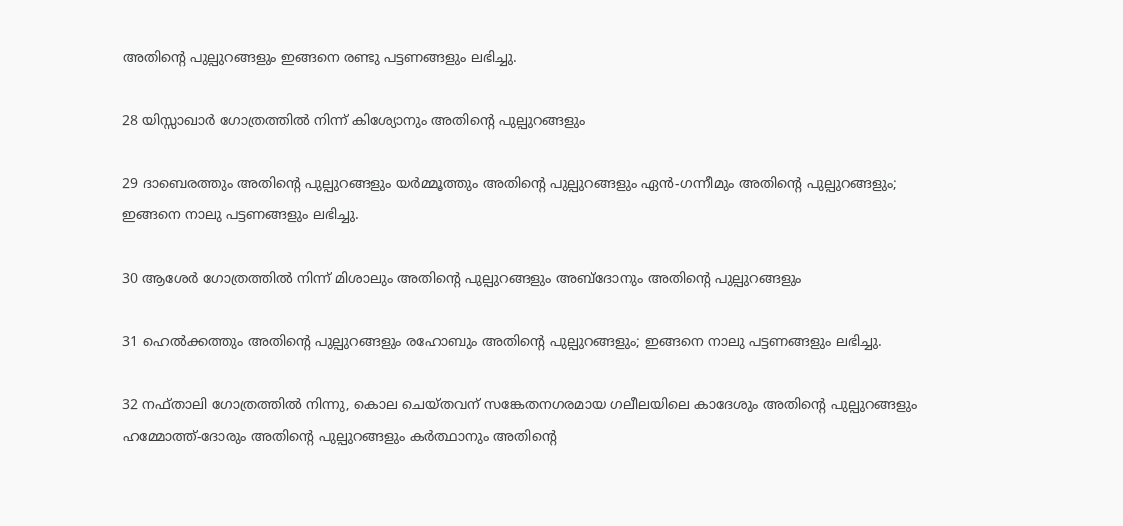അതിന്‍റെ പുല്പുറങ്ങളും ഇങ്ങനെ രണ്ടു പട്ടണങ്ങളും ലഭിച്ചു.

28 യിസ്സാഖാർ ഗോത്രത്തിൽ നിന്ന് കിശ്യോനും അതിന്‍റെ പുല്പുറങ്ങളും

29 ദാബെരത്തും അതിന്‍റെ പുല്പുറങ്ങളും യർമ്മൂത്തും അതിന്‍റെ പുല്പുറങ്ങളും ഏൻ-ഗന്നീമും അതിന്‍റെ പുല്പുറങ്ങളും; ഇങ്ങനെ നാലു പട്ടണങ്ങളും ലഭിച്ചു.

30 ആശേർ ഗോത്രത്തിൽ നിന്ന് മിശാലും അതിന്‍റെ പുല്പുറങ്ങളും അബ്ദോനും അതിന്‍റെ പുല്പുറങ്ങളും

31 ഹെല്‍ക്കത്തും അതിന്‍റെ പുല്പുറങ്ങളും രഹോബും അതിന്‍റെ പുല്പുറങ്ങളും; ഇങ്ങനെ നാലു പട്ടണങ്ങളും ലഭിച്ചു.

32 നഫ്താലി ഗോത്രത്തിൽ നിന്നു, കൊല ചെയ്തവന് സങ്കേതനഗരമായ ഗലീലയിലെ കാദേശും അതിന്‍റെ പുല്പുറങ്ങളും ഹമ്മോത്ത്-ദോരും അതിന്‍റെ പുല്പുറങ്ങളും കർത്ഥാനും അതിന്‍റെ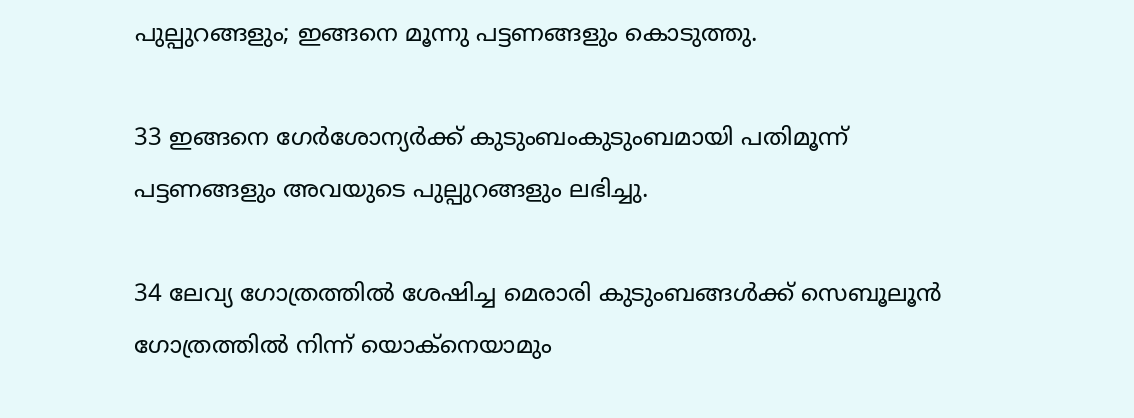പുല്പുറങ്ങളും; ഇങ്ങനെ മൂന്നു പട്ടണങ്ങളും കൊടുത്തു.

33 ഇങ്ങനെ ഗേർശോന്യർക്ക് കുടുംബംകുടുംബമായി പതിമൂന്ന് പട്ടണങ്ങളും അവയുടെ പുല്പുറങ്ങളും ലഭിച്ചു.

34 ലേവ്യ ഗോത്രത്തിൽ ശേഷിച്ച മെരാരി കുടുംബങ്ങൾക്ക് സെബൂലൂൻ ഗോത്രത്തിൽ നിന്ന് യൊക്നെയാമും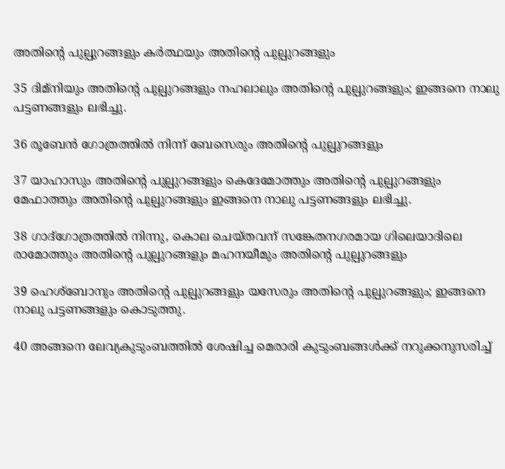അതിന്‍റെ പുല്പുറങ്ങളും കർത്ഥയും അതിന്‍റെ പുല്പുറങ്ങളും

35 ദിമ്നിയും അതിന്‍റെ പുല്പുറങ്ങളും നഹലാലും അതിന്‍റെ പുല്പുറങ്ങളും; ഇങ്ങനെ നാലു പട്ടണങ്ങളും ലഭിച്ചു.

36 രൂബേൻ ഗോത്രത്തിൽ നിന്ന് ബേസെരും അതിന്‍റെ പുല്പുറങ്ങളും

37 യാഹാസും അതിന്‍റെ പുല്പുറങ്ങളും കെദേമോത്തും അതിന്‍റെ പുല്പുറങ്ങളും മേഫാത്തും അതിന്‍റെ പുല്പുറങ്ങളും ഇങ്ങനെ നാലു പട്ടണങ്ങളും ലഭിച്ചു.

38 ഗാദ്ഗോത്രത്തിൽ നിന്നു, കൊല ചെയ്തവന് സങ്കേതനഗരമായ ഗിലെയാദിലെ രാമോത്തും അതിന്‍റെ പുല്പുറങ്ങളും മഹനയീമും അതിന്‍റെ പുല്പുറങ്ങളും

39 ഹെശ്ബോനും അതിന്‍റെ പുല്പുറങ്ങളും യസേരും അതിന്‍റെ പുല്പുറങ്ങളും; ഇങ്ങനെ നാലു പട്ടണങ്ങളും കൊടുത്തു.

40 അങ്ങനെ ലേവ്യകുടുംബത്തിൽ ശേഷിച്ച മെരാരി കുടുംബങ്ങൾക്ക് നറുക്കനുസരിച്ച്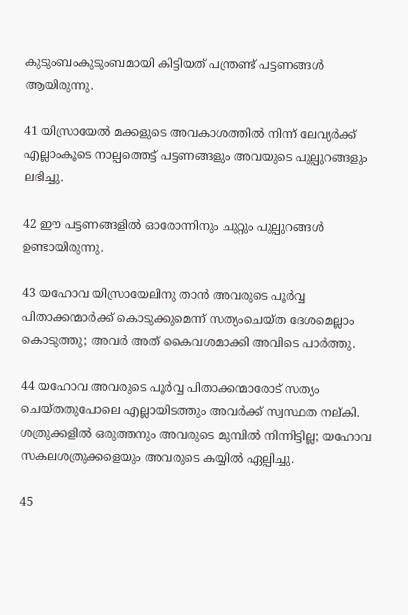കുടുംബംകുടുംബമായി കിട്ടിയത് പന്ത്രണ്ട് പട്ടണങ്ങൾ ആയിരുന്നു.

41 യിസ്രായേൽ മക്കളുടെ അവകാശത്തിൽ നിന്ന് ലേവ്യർക്ക് എല്ലാംകൂടെ നാല്പത്തെട്ട് പട്ടണങ്ങളും അവയുടെ പുല്പുറങ്ങളും ലഭിച്ചു.

42 ഈ പട്ടണങ്ങളിൽ ഓരോന്നിനും ചുറ്റും പുല്പുറങ്ങൾ ഉണ്ടായിരുന്നു.

43 യഹോവ യിസ്രായേലിനു താൻ അവരുടെ പൂര്‍വ്വ പിതാക്കന്മാർക്ക് കൊടുക്കുമെന്ന് സത്യംചെയ്ത ദേശമെല്ലാം കൊടുത്തു; അവർ അത് കൈവശമാക്കി അവിടെ പാർത്തു.

44 യഹോവ അവരുടെ പൂര്‍വ്വ പിതാക്കന്മാരോട് സത്യം ചെയ്തതുപോലെ എല്ലായിടത്തും അവർക്ക് സ്വസ്ഥത നല്കി. ശത്രുക്കളിൽ ഒരുത്തനും അവരുടെ മുമ്പിൽ നിന്നിട്ടില്ല; യഹോവ സകലശത്രുക്കളെയും അവരുടെ കയ്യിൽ ഏല്പിച്ചു.

45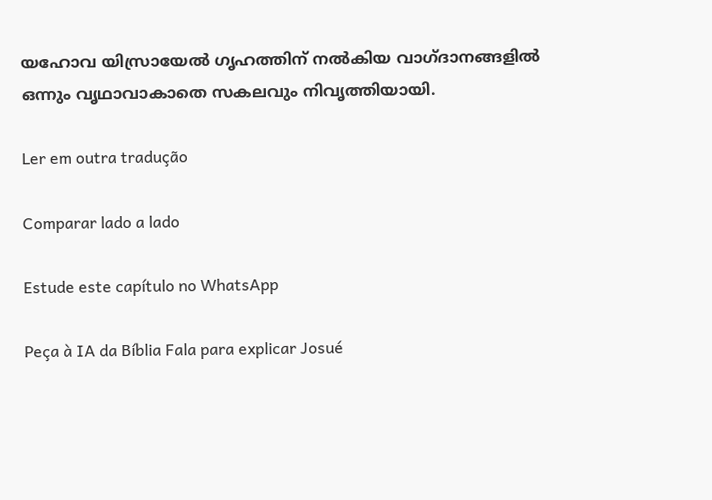യഹോവ യിസ്രായേൽ ഗൃഹത്തിന് നൽകിയ വാഗ്ദാനങ്ങളിൽ ഒന്നും വൃഥാവാകാതെ സകലവും നിവൃത്തിയായി.

Ler em outra tradução

Comparar lado a lado

Estude este capítulo no WhatsApp

Peça à IA da Bíblia Fala para explicar Josué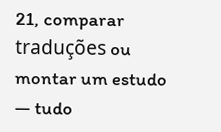21, comparar traduções ou montar um estudo — tudo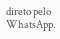direto pelo WhatsApp.